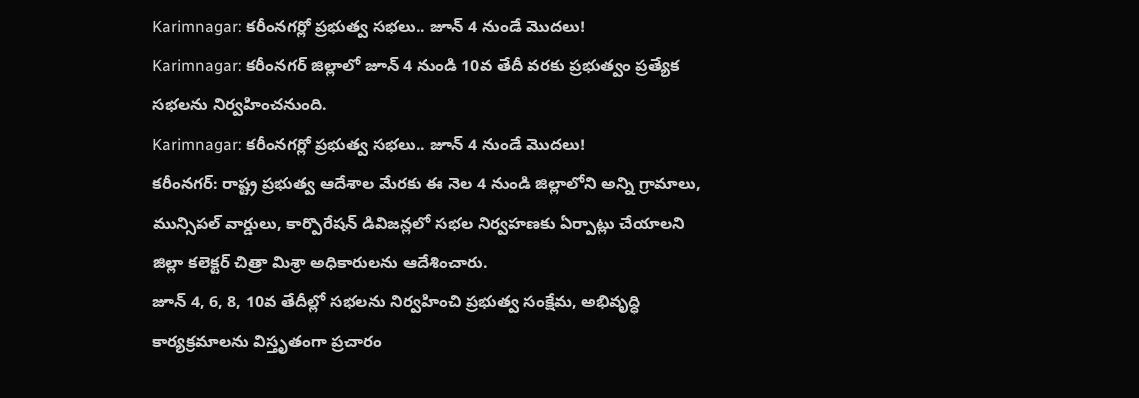Karimnagar: కరీంనగర్లో ప్రభుత్వ సభలు.. జూన్ 4 నుండే మొదలు!
Karimnagar: కరీంనగర్ జిల్లాలో జూన్ 4 నుండి 10వ తేదీ వరకు ప్రభుత్వం ప్రత్యేక సభలను నిర్వహించనుంది.
Karimnagar: కరీంనగర్లో ప్రభుత్వ సభలు.. జూన్ 4 నుండే మొదలు!
కరీంనగర్: రాష్ట్ర ప్రభుత్వ ఆదేశాల మేరకు ఈ నెల 4 నుండి జిల్లాలోని అన్ని గ్రామాలు, మున్సిపల్ వార్డులు, కార్పొరేషన్ డివిజన్లలో సభల నిర్వహణకు ఏర్పాట్లు చేయాలని జిల్లా కలెక్టర్ చిత్రా మిశ్రా అధికారులను ఆదేశించారు.
జూన్ 4, 6, 8, 10వ తేదీల్లో సభలను నిర్వహించి ప్రభుత్వ సంక్షేమ, అభివృద్ధి కార్యక్రమాలను విస్తృతంగా ప్రచారం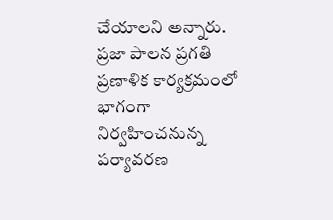చేయాలని అన్నారు. ప్రజా పాలన ప్రగతి ప్రణాళిక కార్యక్రమంలో భాగంగా నిర్వహించనున్న పర్యావరణ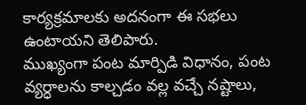కార్యక్రమాలకు అదనంగా ఈ సభలు ఉంటాయని తెలిపారు.
ముఖ్యంగా పంట మార్పిడి విధానం, పంట వ్యర్ధాలను కాల్చడం వల్ల వచ్చే నష్టాలు,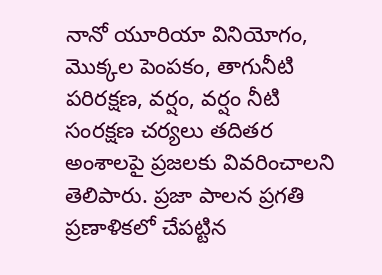నానో యూరియా వినియోగం, మొక్కల పెంపకం, తాగునీటి పరిరక్షణ, వర్షం, వర్షం నీటి సంరక్షణ చర్యలు తదితర అంశాలపై ప్రజలకు వివరించాలని తెలిపారు. ప్రజా పాలన ప్రగతి ప్రణాళికలో చేపట్టిన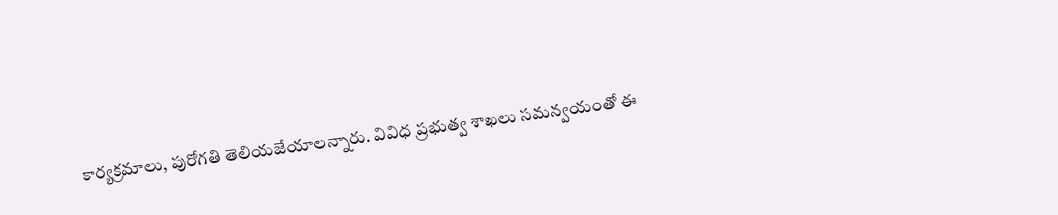కార్యక్రమాలు, పురోగతి తెలియజేయాలన్నారు. వివిధ ప్రభుత్వ శాఖలు సమన్వయంతో ఈ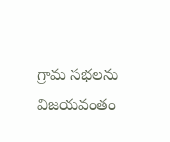గ్రామ సభలను విజయవంతం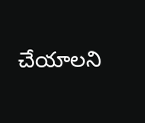చేయాలని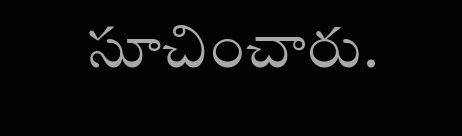సూచించారు.